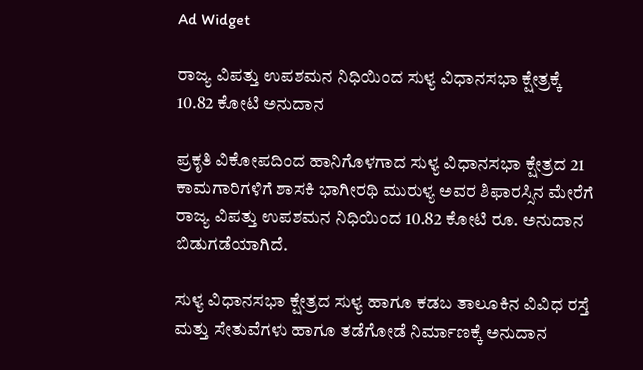Ad Widget

ರಾಜ್ಯ ವಿಪತ್ತು ಉಪಶಮನ ನಿಧಿಯಿಂದ ಸುಳ್ಯ ವಿಧಾನಸಭಾ ಕ್ಷೇತ್ರಕ್ಕೆ 10.82 ಕೋಟಿ ಅನುದಾನ

ಪ್ರಕೃತಿ ವಿಕೋಪದಿಂದ ಹಾನಿಗೊಳಗಾದ ಸುಳ್ಯ ವಿಧಾನಸಭಾ ಕ್ಷೇತ್ರದ 21 ಕಾಮಗಾರಿಗಳಿಗೆ ಶಾಸಕಿ ಭಾಗೀರಥಿ ಮುರುಳ್ಯ ಅವರ ಶಿಫಾರಸ್ಸಿನ ಮೇರೆಗೆ ರಾಜ್ಯ ವಿಪತ್ತು ಉಪಶಮನ ನಿಧಿಯಿಂದ 10.82 ಕೋಟಿ ರೂ. ಅನುದಾನ ಬಿಡುಗಡೆಯಾಗಿದೆ.

ಸುಳ್ಯ ವಿಧಾನಸಭಾ ಕ್ಷೇತ್ರದ ಸುಳ್ಯ ಹಾಗೂ ಕಡಬ ತಾಲೂಕಿನ ವಿವಿಧ ರಸ್ತೆ ಮತ್ತು ಸೇತುವೆಗಳು ಹಾಗೂ ತಡೆಗೋಡೆ ನಿರ್ಮಾಣಕ್ಕೆ ಅನುದಾನ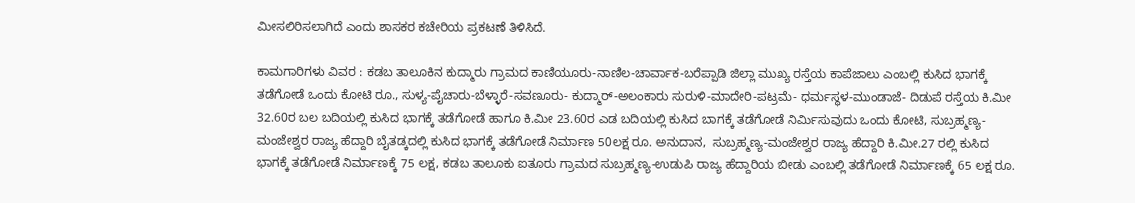ಮೀಸಲಿರಿಸಲಾಗಿದೆ ಎಂದು ಶಾಸಕರ ಕಚೇರಿಯ ಪ್ರಕಟಣೆ ತಿಳಿಸಿದೆ.

ಕಾಮಗಾರಿಗಳು ವಿವರ : ಕಡಬ ತಾಲೂಕಿನ ಕುದ್ಮಾರು ಗ್ರಾಮದ ಕಾಣಿಯೂರು-ನಾಣಿಲ-ಚಾರ್ವಾಕ-ಬರೆಪ್ಪಾಡಿ ಜಿಲ್ಲಾ ಮುಖ್ಯ ರಸ್ತೆಯ ಕಾಪೆಜಾಲು ಎಂಬಲ್ಲಿ ಕುಸಿದ ಭಾಗಕ್ಕೆ ತಡೆಗೋಡೆ ಒಂದು ಕೋಟಿ ರೂ., ಸುಳ್ಯ-ಪೈಚಾರು-ಬೆಳ್ಳಾರೆ-ಸವಣೂರು- ಕುದ್ಮಾರ್-ಅಲಂಕಾರು ಸುರುಳಿ-ಮಾದೇರಿ-ಪಟ್ರಮೆ- ಧರ್ಮಸ್ಥಳ-ಮುಂಡಾಜೆ- ದಿಡುಪೆ ರಸ್ತೆಯ ಕಿ.ಮೀ 32.60ರ ಬಲ ಬದಿಯಲ್ಲಿ ಕುಸಿದ ಭಾಗಕ್ಕೆ ತಡೆಗೋಡೆ ಹಾಗೂ ಕಿ.ಮೀ 23.60ರ ಎಡ ಬದಿಯಲ್ಲಿ ಕುಸಿದ ಬಾಗಕ್ಕೆ ತಡೆಗೋಡೆ ನಿರ್ಮಿಸುವುದು ಒಂದು ಕೋಟಿ, ಸುಬ್ರಹ್ಮಣ್ಯ-ಮಂಜೇಶ್ವರ ರಾಜ್ಯ ಹೆದ್ದಾರಿ ಬೈತಡ್ಕದಲ್ಲಿ ಕುಸಿದ ಭಾಗಕ್ಕೆ ತಡೆಗೋಡೆ ನಿರ್ಮಾಣ 50ಲಕ್ಷ‌ ರೂ. ಅನುದಾನ,  ಸುಬ್ರಹ್ಮಣ್ಯ-ಮಂಜೇಶ್ವರ ರಾಜ್ಯ ಹೆದ್ದಾರಿ ಕಿ.ಮೀ.27 ರಲ್ಲಿ ಕುಸಿದ ಭಾಗಕ್ಕೆ ತಡೆಗೋಡೆ ನಿರ್ಮಾಣಕ್ಕೆ 75 ಲಕ್ಷ, ಕಡಬ ತಾಲೂಕು ಐತೂರು ಗ್ರಾಮದ ಸುಬ್ರಹ್ಮಣ್ಯ-ಉಡುಪಿ ರಾಜ್ಯ ಹೆದ್ದಾರಿಯ ಬೀಡು ಎಂಬಲ್ಲಿ ತಡೆಗೋಡೆ ನಿರ್ಮಾಣಕ್ಕೆ 65 ಲಕ್ಷ ರೂ.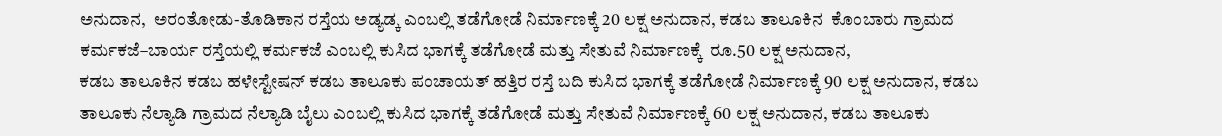ಅನುದಾನ,  ಅರಂತೋಡು-ತೊಡಿಕಾನ ರಸ್ತೆಯ ಅಡ್ಯಡ್ಕ ಎಂಬಲ್ಲಿ ತಡೆಗೋಡೆ ನಿರ್ಮಾಣಕ್ಕೆ 20 ಲಕ್ಷ ಅನುದಾನ, ಕಡಬ ತಾಲೂಕಿನ  ಕೊಂಬಾರು ಗ್ರಾಮದ ಕರ್ಮಕಜೆ–ಬಾರ್ಯ ರಸ್ತೆಯಲ್ಲಿ ಕರ್ಮಕಜೆ ಎಂಬಲ್ಲಿ ಕುಸಿದ ಭಾಗಕ್ಕೆ ತಡೆಗೋಡೆ ಮತ್ತು ಸೇತುವೆ ನಿರ್ಮಾಣಕ್ಕೆ  ರೂ.50 ಲಕ್ಷ ಅನುದಾನ,
ಕಡಬ ತಾಲೂಕಿನ ಕಡಬ ಹಳೇಸ್ಟೇಷನ್ ಕಡಬ ತಾಲೂಕು ಪಂಚಾಯತ್ ಹತ್ತಿರ ರಸ್ತೆ ಬದಿ ಕುಸಿದ ಭಾಗಕ್ಕೆ ತಡೆಗೋಡೆ ನಿರ್ಮಾಣಕ್ಕೆ 90 ಲಕ್ಷ ಅನುದಾನ, ಕಡಬ ತಾಲೂಕು ನೆಲ್ಯಾಡಿ ಗ್ರಾಮದ ನೆಲ್ಯಾಡಿ ಬೈಲು ಎಂಬಲ್ಲಿ ಕುಸಿದ ಭಾಗಕ್ಕೆ ತಡೆಗೋಡೆ ಮತ್ತು ಸೇತುವೆ ನಿರ್ಮಾಣಕ್ಕೆ 60 ಲಕ್ಷ ಅನುದಾನ, ಕಡಬ ತಾಲೂಕು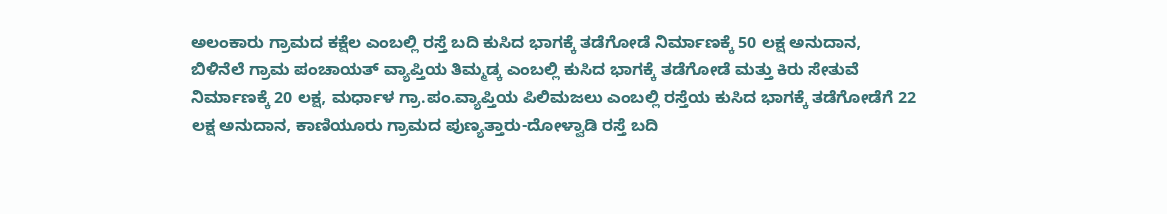ಅಲಂಕಾರು ಗ್ರಾಮದ ಕಕ್ಷೆಲ ಎಂಬಲ್ಲಿ ರಸ್ತೆ ಬದಿ ಕುಸಿದ ಭಾಗಕ್ಕೆ ತಡೆಗೋಡೆ ನಿರ್ಮಾಣಕ್ಕೆ 50 ಲಕ್ಷ ಅನುದಾನ, ಬಿಳಿನೆಲೆ ಗ್ರಾಮ ಪಂಚಾಯತ್ ವ್ಯಾಪ್ತಿಯ ತಿಮ್ಮಡ್ಕ ಎಂಬಲ್ಲಿ ಕುಸಿದ ಭಾಗಕ್ಕೆ ತಡೆಗೋಡೆ ಮತ್ತು ಕಿರು ಸೇತುವೆ ನಿರ್ಮಾಣಕ್ಕೆ 20 ಲಕ್ಷ, ಮರ್ಧಾಳ ಗ್ರಾ.ಪಂ.ವ್ಯಾಪ್ತಿಯ ಪಿಲಿಮಜಲು ಎಂಬಲ್ಲಿ ರಸ್ತೆಯ ಕುಸಿದ ಭಾಗಕ್ಕೆ ತಡೆಗೋಡೆಗೆ 22 ಲಕ್ಷ ಅನುದಾನ, ಕಾಣಿಯೂರು ಗ್ರಾಮದ ಪುಣ್ಯತ್ತಾರು-ದೋಳ್ವಾಡಿ ರಸ್ತೆ ಬದಿ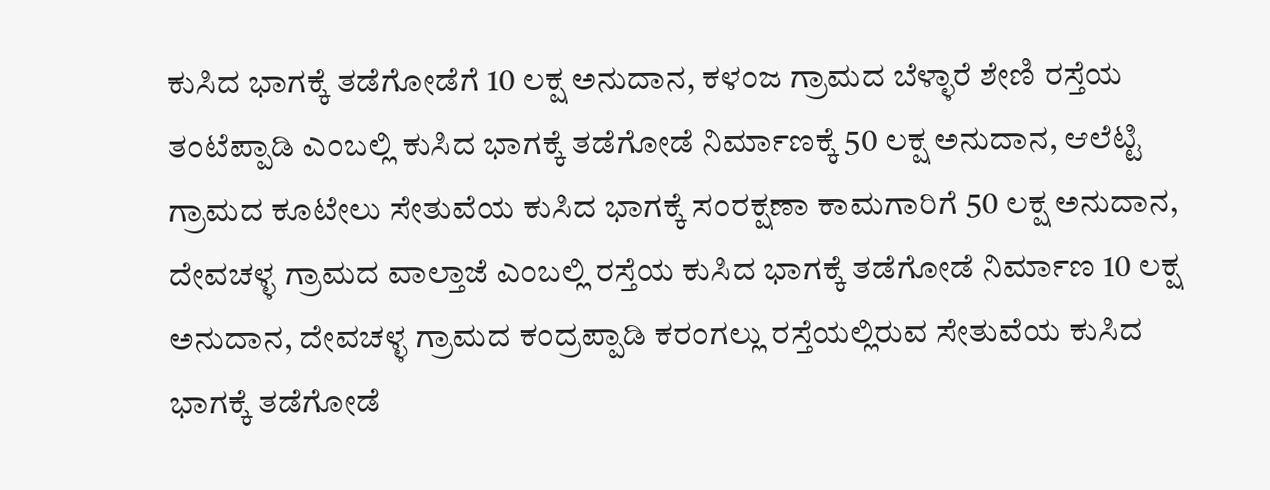ಕುಸಿದ ಭಾಗಕ್ಕೆ ತಡೆಗೋಡೆಗೆ 10 ಲಕ್ಷ ಅನುದಾನ, ಕಳಂಜ ಗ್ರಾಮದ ಬೆಳ್ಳಾರೆ ಶೇಣಿ ರಸ್ತೆಯ ತಂಟೆಪ್ಪಾಡಿ ಎಂಬಲ್ಲಿ ಕುಸಿದ ಭಾಗಕ್ಕೆ ತಡೆಗೋಡೆ ನಿರ್ಮಾಣಕ್ಕೆ 50 ಲಕ್ಷ ಅನುದಾನ, ಆಲೆಟ್ಟಿ ಗ್ರಾಮದ ಕೂಟೇಲು ಸೇತುವೆಯ ಕುಸಿದ ಭಾಗಕ್ಕೆ ಸಂರಕ್ಷಣಾ ಕಾಮಗಾರಿಗೆ 50 ಲಕ್ಷ ಅನುದಾನ, ದೇವಚಳ್ಳ ಗ್ರಾಮದ ವಾಲ್ತಾಜೆ ಎಂಬಲ್ಲಿ ರಸ್ತೆಯ ಕುಸಿದ ಭಾಗಕ್ಕೆ ತಡೆಗೋಡೆ ನಿರ್ಮಾಣ 10 ಲಕ್ಷ ಅನುದಾನ, ದೇವಚಳ್ಳ ಗ್ರಾಮದ ಕಂದ್ರಪ್ಪಾಡಿ ಕರಂಗಲ್ಲು ರಸ್ತೆಯಲ್ಲಿರುವ ಸೇತುವೆಯ ಕುಸಿದ ಭಾಗಕ್ಕೆ ತಡೆಗೋಡೆ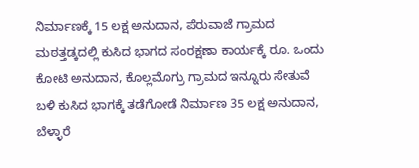ನಿರ್ಮಾಣಕ್ಕೆ 15 ಲಕ್ಷ ಅನುದಾನ, ಪೆರುವಾಜೆ ಗ್ರಾಮದ ಮಠತ್ತಡ್ಕದಲ್ಲಿ ಕುಸಿದ ಭಾಗದ ಸಂರಕ್ಷಣಾ ಕಾರ್ಯಕ್ಕೆ ರೂ. ಒಂದು ಕೋಟಿ ಅನುದಾನ, ಕೊಲ್ಲಮೊಗ್ರು ಗ್ರಾಮದ ಇನ್ನೂರು ಸೇತುವೆ ಬಳಿ ಕುಸಿದ ಭಾಗಕ್ಕೆ ತಡೆಗೋಡೆ ನಿರ್ಮಾಣ 35 ಲಕ್ಷ ಅನುದಾನ, ಬೆಳ್ಳಾರೆ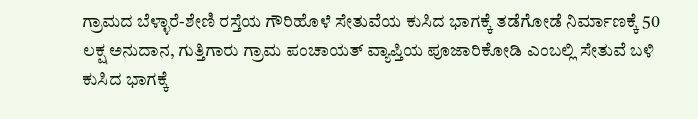ಗ್ರಾಮದ ಬೆಳ್ಳಾರೆ-ಶೇಣಿ ರಸ್ತೆಯ ಗೌರಿಹೊಳೆ ಸೇತುವೆಯ ಕುಸಿದ ಭಾಗಕ್ಕೆ ತಡೆಗೋಡೆ ನಿರ್ಮಾಣಕ್ಕೆ 50 ಲಕ್ಷ ಅನುದಾನ, ಗುತ್ತಿಗಾರು ಗ್ರಾಮ ಪಂಚಾಯತ್ ವ್ಯಾಪ್ತಿಯ ಪೂಜಾರಿಕೋಡಿ ಎಂಬಲ್ಲಿ ಸೇತುವೆ ಬಳಿ ಕುಸಿದ ಭಾಗಕ್ಕೆ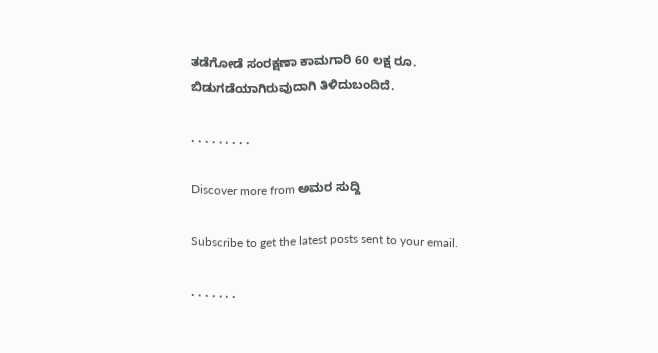ತಡೆಗೋಡೆ ಸಂರಕ್ಷಣಾ ಕಾಮಗಾರಿ 60 ಲಕ್ಷ ರೂ. ಬಿಡುಗಡೆಯಾಗಿರುವುದಾಗಿ ತಿಳಿದುಬಂದಿದೆ.

. . . . . . . . .

Discover more from ಅಮರ ಸುದ್ದಿ

Subscribe to get the latest posts sent to your email.

. . . . . . .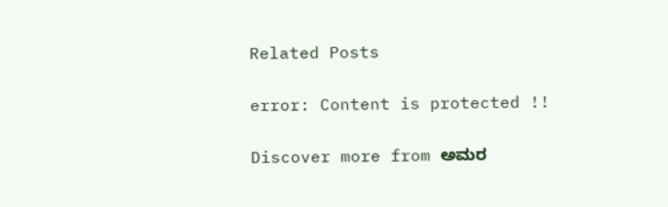Related Posts

error: Content is protected !!

Discover more from ಅಮರ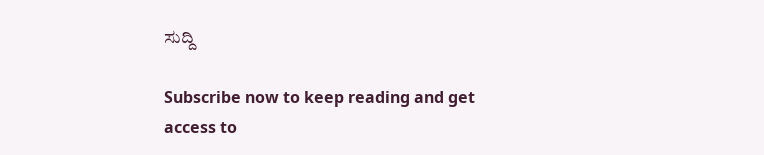ಸುದ್ದಿ

Subscribe now to keep reading and get access to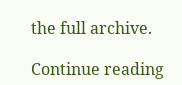the full archive.

Continue reading